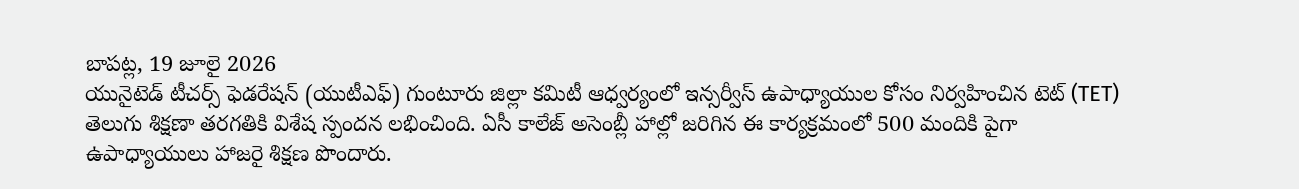బాపట్ల, 19 జూలై 2026
యునైటెడ్ టీచర్స్ ఫెడరేషన్ (యుటీఎఫ్) గుంటూరు జిల్లా కమిటీ ఆధ్వర్యంలో ఇన్సర్వీస్ ఉపాధ్యాయుల కోసం నిర్వహించిన టెట్ (TET) తెలుగు శిక్షణా తరగతికి విశేష స్పందన లభించింది. ఏసీ కాలేజ్ అసెంబ్లీ హాల్లో జరిగిన ఈ కార్యక్రమంలో 500 మందికి పైగా ఉపాధ్యాయులు హాజరై శిక్షణ పొందారు.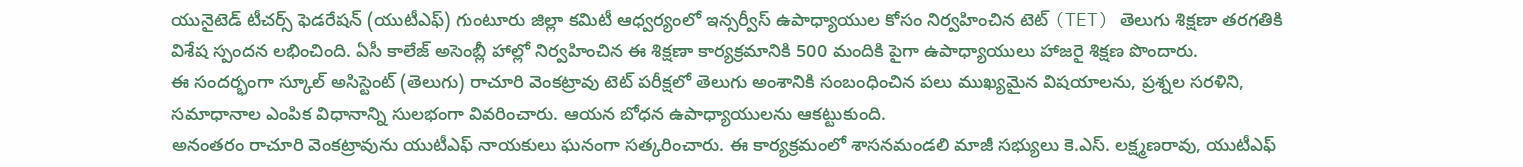యునైటెడ్ టీచర్స్ ఫెడరేషన్ (యుటీఎఫ్) గుంటూరు జిల్లా కమిటీ ఆధ్వర్యంలో ఇన్సర్వీస్ ఉపాధ్యాయుల కోసం నిర్వహించిన టెట్ (TET) తెలుగు శిక్షణా తరగతికి విశేష స్పందన లభించింది. ఏసీ కాలేజ్ అసెంబ్లీ హాల్లో నిర్వహించిన ఈ శిక్షణా కార్యక్రమానికి 500 మందికి పైగా ఉపాధ్యాయులు హాజరై శిక్షణ పొందారు.
ఈ సందర్భంగా స్కూల్ అసిస్టెంట్ (తెలుగు) రాచూరి వెంకట్రావు టెట్ పరీక్షలో తెలుగు అంశానికి సంబంధించిన పలు ముఖ్యమైన విషయాలను, ప్రశ్నల సరళిని, సమాధానాల ఎంపిక విధానాన్ని సులభంగా వివరించారు. ఆయన బోధన ఉపాధ్యాయులను ఆకట్టుకుంది.
అనంతరం రాచూరి వెంకట్రావును యుటీఎఫ్ నాయకులు ఘనంగా సత్కరించారు. ఈ కార్యక్రమంలో శాసనమండలి మాజీ సభ్యులు కె.ఎస్. లక్ష్మణరావు, యుటీఎఫ్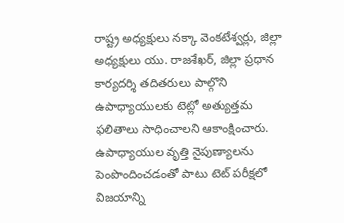రాష్ట్ర అధ్యక్షులు నక్కా వెంకటేశ్వర్లు, జిల్లా అధ్యక్షులు యు. రాజశేఖర్, జిల్లా ప్రధాన కార్యదర్శి తదితరులు పాల్గొని ఉపాధ్యాయులకు టెట్లో అత్యుత్తమ ఫలితాలు సాధించాలని ఆకాంక్షించారు.
ఉపాధ్యాయుల వృత్తి నైపుణ్యాలను పెంపొందించడంతో పాటు టెట్ పరీక్షలో విజయాన్ని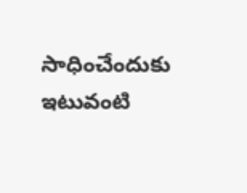సాధించేందుకు ఇటువంటి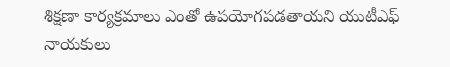శిక్షణా కార్యక్రమాలు ఎంతో ఉపయోగపడతాయని యుటీఎఫ్ నాయకులు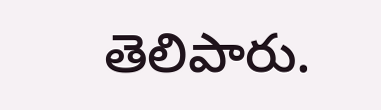తెలిపారు.